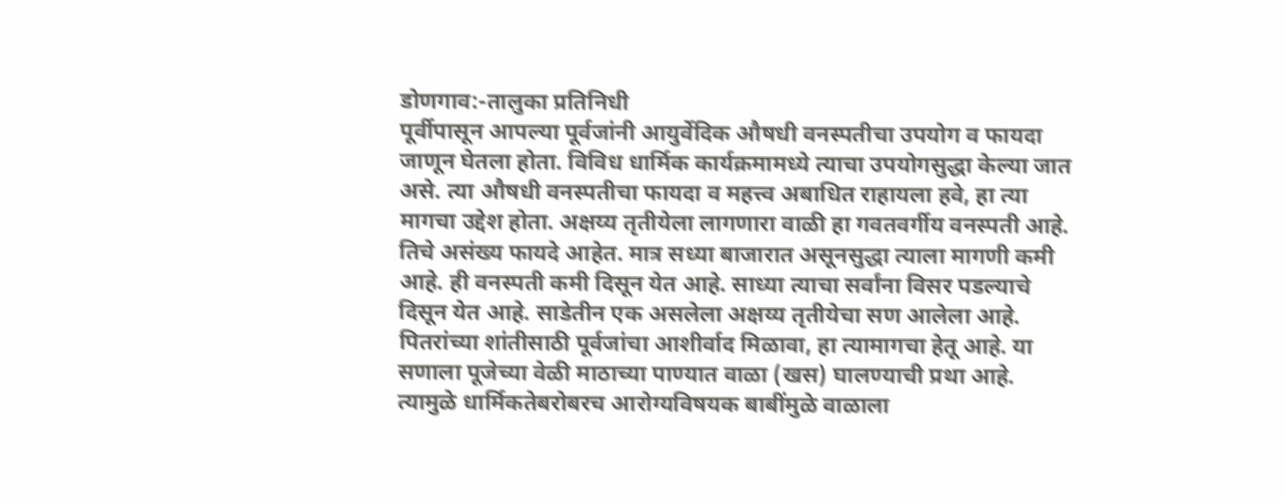डोणगाव:-तालुका प्रतिनिधी
पूर्वीपासून आपल्या पूर्वजांनी आयुर्वेदिक औषधी वनस्पतीचा उपयोग व फायदा जाणून घेतला होता. विविध धार्मिक कार्यक्रमामध्ये त्याचा उपयोगसुद्धा केल्या जात असे. त्या औषधी वनस्पतीचा फायदा व महत्त्व अबाधित राहायला हवे, हा त्या मागचा उद्देश होता. अक्षय्य तृतीयेला लागणारा वाळी हा गवतवर्गीय वनस्पती आहे. तिचे असंख्य फायदे आहेत. मात्र सध्या बाजारात असूनसुद्धा त्याला मागणी कमी आहे. ही वनस्पती कमी दिसून येत आहे. साध्या त्याचा सर्वांना विसर पडल्याचे दिसून येत आहे. साडेतीन एक असलेला अक्षय्य तृतीयेचा सण आलेला आहे. पितरांच्या शांतीसाठी पूर्वजांचा आशीर्वाद मिळावा, हा त्यामागचा हेतू आहे. या सणाला पूजेच्या वेळी माठाच्या पाण्यात वाळा (खस) घालण्याची प्रथा आहे. त्यामुळे धार्मिकतेबरोबरच आरोग्यविषयक बाबींमुळे वाळाला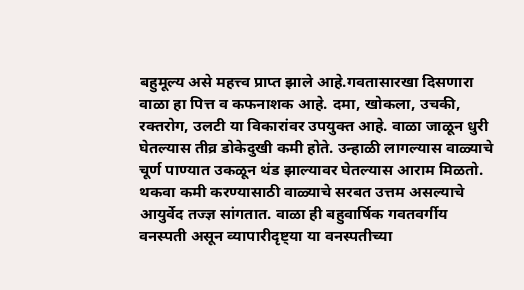बहुमूल्य असे महत्त्व प्राप्त झाले आहे.गवतासारखा दिसणारा वाळा हा पित्त व कफनाशक आहे. दमा, खोकला, उचकी, रक्तरोग, उलटी या विकारांवर उपयुक्त आहे. वाळा जाळून धुरी घेतल्यास तीव्र डोकेदुखी कमी होते. उन्हाळी लागल्यास वाळ्याचे चूर्ण पाण्यात उकळून थंड झाल्यावर घेतल्यास आराम मिळतो. थकवा कमी करण्यासाठी वाळ्याचे सरबत उत्तम असल्याचे आयुर्वेद तज्ज्ञ सांगतात. वाळा ही बहुवार्षिक गवतवर्गीय वनस्पती असून व्यापारीदृष्ट्या या वनस्पतीच्या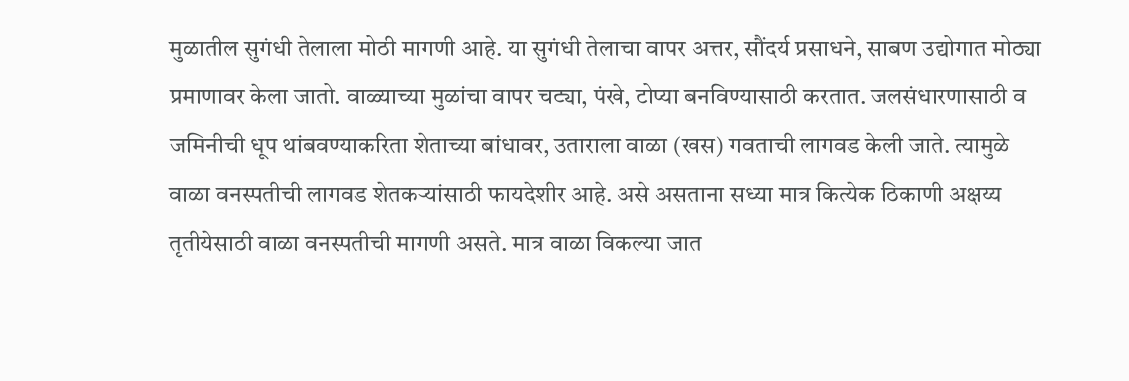मुळातील सुगंधी तेलाला मोठी मागणी आहे. या सुगंधी तेलाचा वापर अत्तर, सौंदर्य प्रसाधने, साबण उद्योगात मोठ्या प्रमाणावर केला जातो. वाळ्याच्या मुळांचा वापर चट्या, पंखे, टोप्या बनविण्यासाठी करतात. जलसंधारणासाठी व जमिनीची धूप थांबवण्याकरिता शेताच्या बांधावर, उताराला वाळा (खस) गवताची लागवड केली जाते. त्यामुळे वाळा वनस्पतीची लागवड शेतकऱ्यांसाठी फायदेशीर आहे. असे असताना सध्या मात्र कित्येक ठिकाणी अक्षय्य तृतीयेसाठी वाळा वनस्पतीची मागणी असते. मात्र वाळा विकल्या जात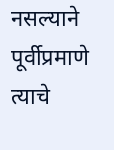नसल्याने पूर्वीप्रमाणे त्याचे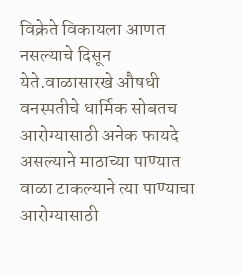विक्रेते विकायला आणत नसल्याचे दिसून येते.वाळासारखे औषधी वनस्पतीचे धार्मिक सोबतच आरोग्यासाठी अनेक फायदे असल्याने माठाच्या पाण्यात वाळा टाकल्याने त्या पाण्याचा आरोग्यासाठी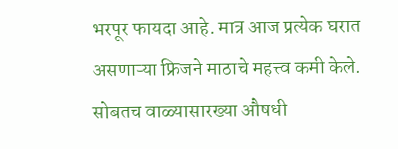भरपूर फायदा आहे. मात्र आज प्रत्येक घरात असणाऱ्या फ्रिजने माठाचे महत्त्व कमी केले. सोबतच वाळ्यासारख्या औषधी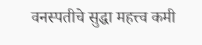वनस्पतीचे सुद्धा महत्त्व कमी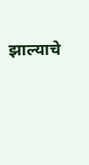झाल्याचे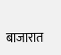बाजारात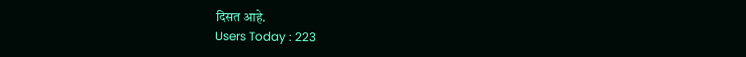दिसत आहे.
Users Today : 223